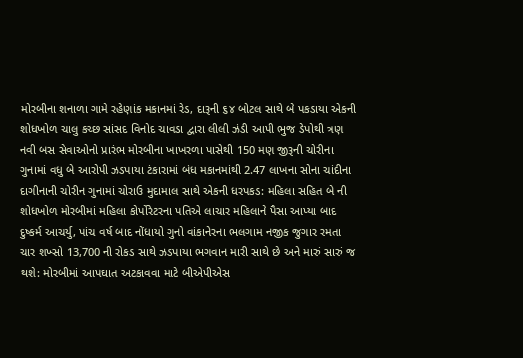મોરબીના શનાળા ગામે રહેણાંક મકાનમાં રેડ, દારૂની ૬૪ બોટલ સાથે બે પકડાયા એકની શોધખોળ ચાલુ કચ્છ સાંસદ વિનોદ ચાવડા દ્વારા લીલી ઝંડી આપી ભુજ ડેપોથી ત્રણ નવી બસ સેવાઓનો પ્રારંભ મોરબીના ખાખરળા પાસેથી 150 મણ જીરૂની ચોરીના ગુનામાં વધુ બે આરોપી ઝડપાયા ટંકારામાં બંધ મકાનમાંથી 2.47 લાખના સોના ચાંદીના દાગીનાની ચોરીન ગુનામાં ચોરાઉ મુદામાલ સાથે એકની ધરપકડ: મહિલા સહિત બે ની શોધખોળ મોરબીમાં મહિલા કોર્પોરેટરના પતિએ લાચાર મહિલાને પૈસા આપ્યા બાદ દુષ્કર્મ આચર્યુ, પાંચ વર્ષ બાદ નોંધાયો ગુનો વાંકાનેરના ભલગામ નજીક જુગાર રમતા ચાર શખ્સો 13,700 ની રોકડ સાથે ઝડપાયા ભગવાન મારી સાથે છે અને મારું સારું જ થશે: મોરબીમાં આપઘાત અટકાવવા માટે બીએપીએસ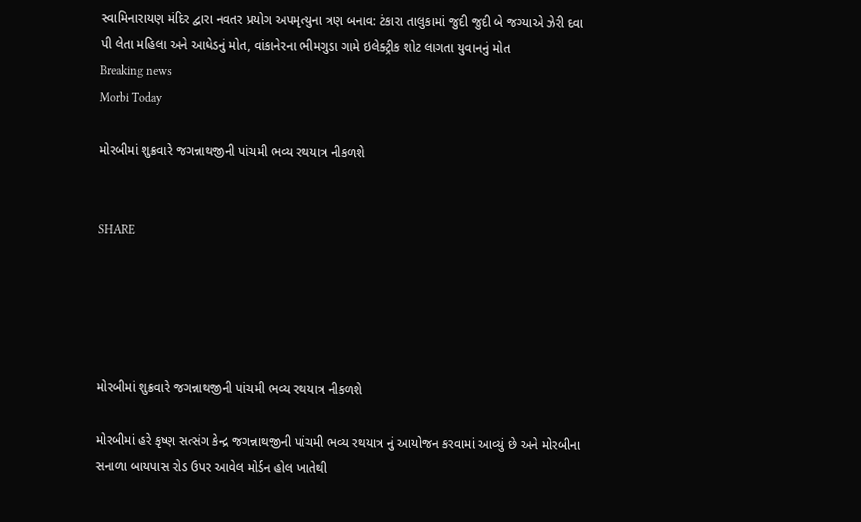સ્વામિનારાયણ મંદિર દ્વારા નવતર પ્રયોગ અપમૃત્યુના ત્રણ બનાવ: ટંકારા તાલુકામાં જુદી જુદી બે જગ્યાએ ઝેરી દવા પી લેતા મહિલા અને આધેડનું મોત, વાંકાનેરના ભીમગુડા ગામે ઇલેક્ટ્રીક શોટ લાગતા યુવાનનું મોત
Breaking news
Morbi Today

મોરબીમાં શુક્રવારે જગન્નાથજીની પાંચમી ભવ્ય રથયાત્ર નીકળશે


SHARE





મોરબીમાં શુક્રવારે જગન્નાથજીની પાંચમી ભવ્ય રથયાત્ર નીકળશે

મોરબીમાં હરે કૃષ્ણ સત્સંગ કેન્દ્ર જગન્નાથજીની પાંચમી ભવ્ય રથયાત્ર નું આયોજન કરવામાં આવ્યું છે અને મોરબીના સનાળા બાયપાસ રોડ ઉપર આવેલ મોર્ડન હોલ ખાતેથી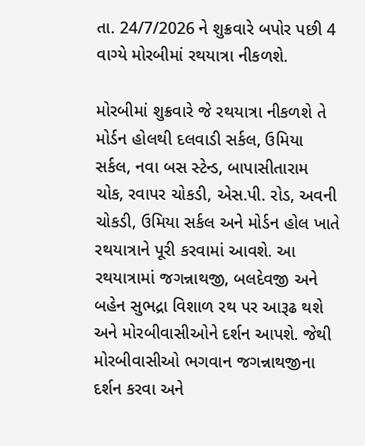તા. 24/7/2026 ને શુક્રવારે બપોર પછી 4 વાગ્યે મોરબીમાં રથયાત્રા નીકળશે.

મોરબીમાં શુક્રવારે જે રથયાત્રા નીકળશે તે મોર્ડન હોલથી દલવાડી સર્કલ, ઉમિયા સર્કલ, નવા બસ સ્ટેન્ડ, બાપાસીતારામ ચોક, રવાપર ચોકડી, એસ.પી. રોડ, અવની ચોકડી, ઉમિયા સર્કલ અને મોર્ડન હોલ ખાતે રથયાત્રાને પૂરી કરવામાં આવશે. આ રથયાત્રામાં જગન્નાથજી, બલદેવજી અને બહેન સુભદ્રા વિશાળ રથ પર આરૂઢ થશે અને મોરબીવાસીઓને દર્શન આપશે. જેથી મોરબીવાસીઓ ભગવાન જગન્નાથજીના દર્શન કરવા અને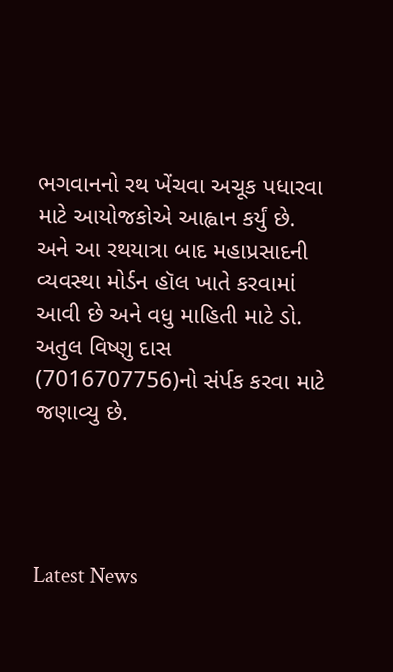ભગવાનનો રથ ખેંચવા અચૂક પધારવા માટે આયોજકોએ આહ્વાન કર્યું છે. અને આ રથયાત્રા બાદ મહાપ્રસાદની વ્યવસ્થા મોર્ડન હૉલ ખાતે કરવામાં આવી છે અને વધુ માહિતી માટે ડો. અતુલ વિષ્ણુ દાસ (7016707756)નો સંર્પક કરવા માટે જણાવ્યુ છે.




Latest News